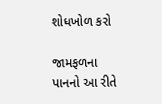શોધખોળ કરો

જામફળના પાનનો આ રીતે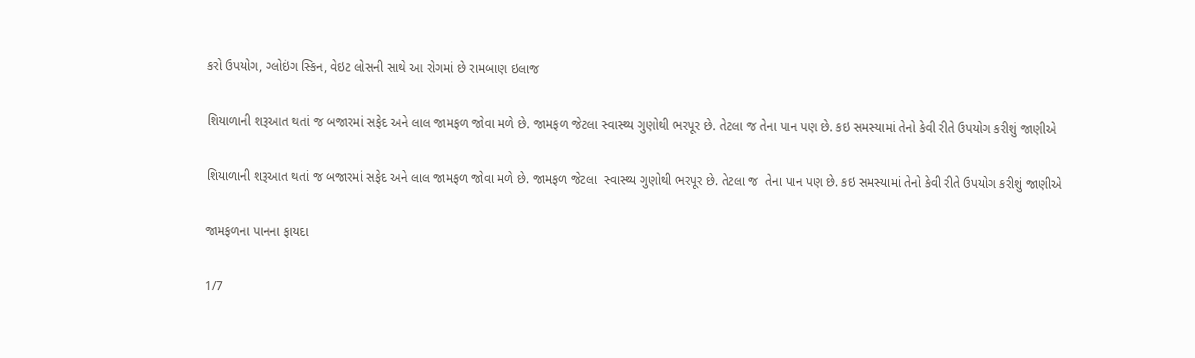કરો ઉપયોગ, ગ્લોઇંગ સ્કિન, વેઇટ લોસની સાથે આ રોગમાં છે રામબાણ ઇલાજ

શિયાળાની શરૂઆત થતાં જ બજારમાં સફેદ અને લાલ જામફળ જોવા મળે છે. જામફળ જેટલા સ્વાસ્થ્ય ગુણોથી ભરપૂર છે. તેટલા જ તેના પાન પણ છે. કઇ સમસ્યામાં તેનો કેવી રીતે ઉપયોગ કરીશું જાણીએ

શિયાળાની શરૂઆત થતાં જ બજારમાં સફેદ અને લાલ જામફળ જોવા મળે છે. જામફળ જેટલા  સ્વાસ્થ્ય ગુણોથી ભરપૂર છે. તેટલા જ  તેના પાન પણ છે. કઇ સમસ્યામાં તેનો કેવી રીતે ઉપયોગ કરીશું જાણીએ

જામફળના પાનના ફાયદા

1/7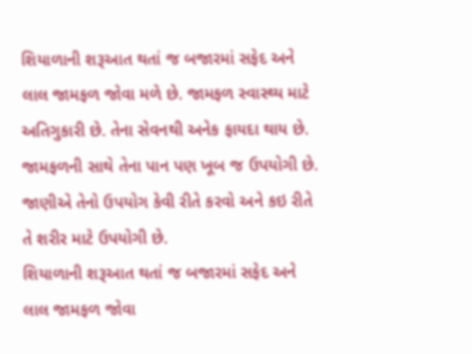શિયાળાની શરૂઆત થતાં જ બજારમાં સફેદ અને લાલ જામફળ જોવા મળે છે. જામફળ સ્વાસ્થ્ય માટે અતિગુકારી છે. તેના સેવનથી અનેક ફાયદા થાય છે. જામફળની સાથે તેના પાન પણ ખૂબ જ ઉપયોગી છે. જાણીએ તેનો ઉપયોગ કેવી રીતે કરવો અને કઇ રીતે તે શરીર માટે ઉપયોગી છે.
શિયાળાની શરૂઆત થતાં જ બજારમાં સફેદ અને લાલ જામફળ જોવા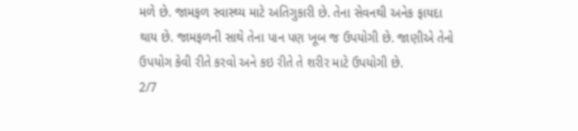મળે છે. જામફળ સ્વાસ્થ્ય માટે અતિગુકારી છે. તેના સેવનથી અનેક ફાયદા થાય છે. જામફળની સાથે તેના પાન પણ ખૂબ જ ઉપયોગી છે. જાણીએ તેનો ઉપયોગ કેવી રીતે કરવો અને કઇ રીતે તે શરીર માટે ઉપયોગી છે.
2/7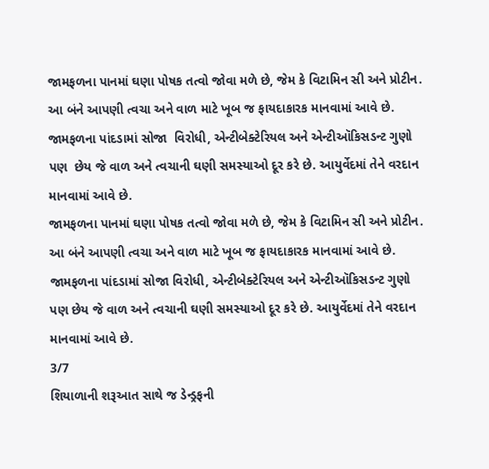જામફળના પાનમાં ઘણા પોષક તત્વો જોવા મળે છે, જેમ કે વિટામિન સી અને પ્રોટીન. આ બંને આપણી ત્વચા અને વાળ માટે ખૂબ જ ફાયદાકારક માનવામાં આવે છે.  જામફળના પાંદડામાં સોજા  વિરોધી, એન્ટીબેક્ટેરિયલ અને એન્ટીઑકિસડન્ટ ગુણો પણ  છેય જે વાળ અને ત્વચાની ઘણી સમસ્યાઓ દૂર કરે છે. આયુર્વેદમાં તેને વરદાન માનવામાં આવે છે.
જામફળના પાનમાં ઘણા પોષક તત્વો જોવા મળે છે, જેમ કે વિટામિન સી અને પ્રોટીન. આ બંને આપણી ત્વચા અને વાળ માટે ખૂબ જ ફાયદાકારક માનવામાં આવે છે. જામફળના પાંદડામાં સોજા વિરોધી, એન્ટીબેક્ટેરિયલ અને એન્ટીઑકિસડન્ટ ગુણો પણ છેય જે વાળ અને ત્વચાની ઘણી સમસ્યાઓ દૂર કરે છે. આયુર્વેદમાં તેને વરદાન માનવામાં આવે છે.
3/7
શિયાળાની શરૂઆત સાથે જ ડેન્ડ્રફની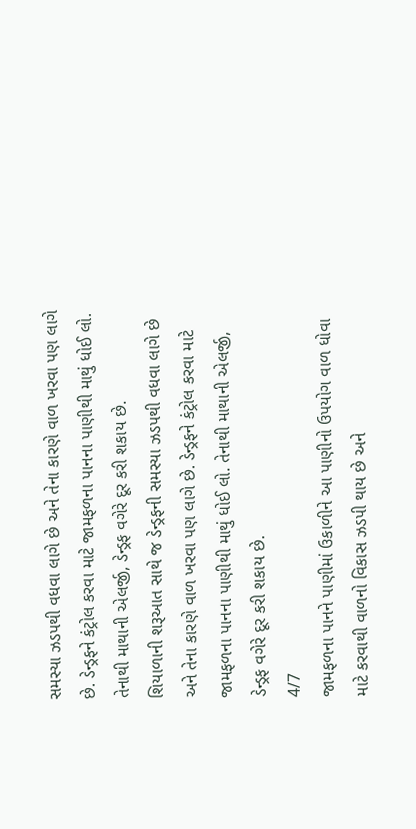સમસ્યા ઝડપથી વધવા લાગે છે અને તેના કારણે વાળ ખરવા પણ લાગે છે. ડેન્ડ્રફને કંટ્રોલ કરવા માટે જામફળના પાનના પાણીથી માથું ધોઈ લો. તેનાથી માથાની એલર્જી, ડેન્ડ્રફ વગેરે દૂર કરી શકાય છે.
શિયાળાની શરૂઆત સાથે જ ડેન્ડ્રફની સમસ્યા ઝડપથી વધવા લાગે છે અને તેના કારણે વાળ ખરવા પણ લાગે છે. ડેન્ડ્રફને કંટ્રોલ કરવા માટે જામફળના પાનના પાણીથી માથું ધોઈ લો. તેનાથી માથાની એલર્જી, ડેન્ડ્રફ વગેરે દૂર કરી શકાય છે.
4/7
જામફળના પાનને પાણીમાં ઉકાળીને આ પાણીનો ઉપયોગ વાળ ધોવા માટે કરવાથી વાળનો વિકાસ ઝડપી થાય છે અને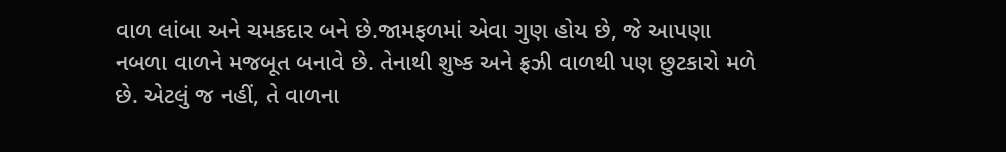વાળ લાંબા અને ચમકદાર બને છે.જામફળમાં એવા ગુણ હોય છે, જે આપણા નબળા વાળને મજબૂત બનાવે છે. તેનાથી શુષ્ક અને ફ્રઝી વાળથી પણ છુટકારો મળે છે. એટલું જ નહીં, તે વાળના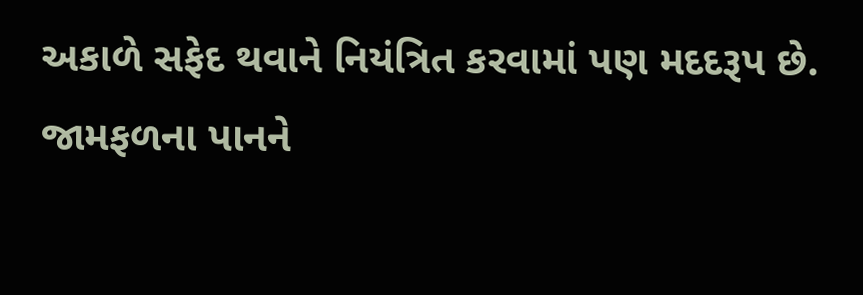અકાળે સફેદ થવાને નિયંત્રિત કરવામાં પણ મદદરૂપ છે.
જામફળના પાનને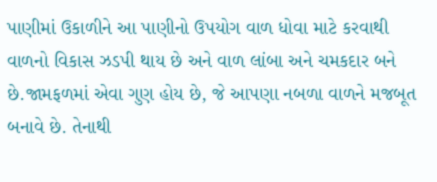પાણીમાં ઉકાળીને આ પાણીનો ઉપયોગ વાળ ધોવા માટે કરવાથી વાળનો વિકાસ ઝડપી થાય છે અને વાળ લાંબા અને ચમકદાર બને છે.જામફળમાં એવા ગુણ હોય છે, જે આપણા નબળા વાળને મજબૂત બનાવે છે. તેનાથી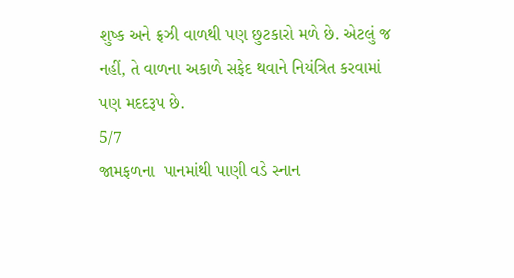શુષ્ક અને ફ્રઝી વાળથી પણ છુટકારો મળે છે. એટલું જ નહીં, તે વાળના અકાળે સફેદ થવાને નિયંત્રિત કરવામાં પણ મદદરૂપ છે.
5/7
જામફળના  પાનમાંથી પાણી વડે સ્નાન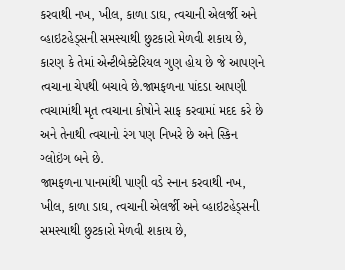કરવાથી નખ, ખીલ, કાળા ડાઘ, ત્વચાની એલર્જી અને વ્હાઇટહેડ્સની સમસ્યાથી છુટકારો મેળવી શકાય છે, કારણ કે તેમાં એન્ટીબેક્ટેરિયલ ગુણ હોય છે જે આપણને ત્વચાના ચેપથી બચાવે છે.જામફળના પાંદડા આપણી ત્વચામાંથી મૃત ત્વચાના કોષોને સાફ કરવામાં મદદ કરે છે અને તેનાથી ત્વચાનો રંગ પણ નિખરે છે અને સ્કિન ગ્લોઇંગ બને છે.
જામફળના પાનમાંથી પાણી વડે સ્નાન કરવાથી નખ, ખીલ, કાળા ડાઘ, ત્વચાની એલર્જી અને વ્હાઇટહેડ્સની સમસ્યાથી છુટકારો મેળવી શકાય છે,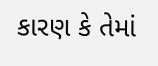કારણ કે તેમાં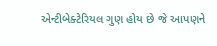એન્ટીબેક્ટેરિયલ ગુણ હોય છે જે આપણને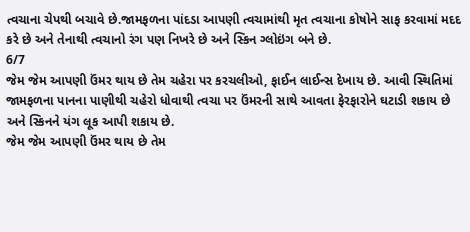ત્વચાના ચેપથી બચાવે છે.જામફળના પાંદડા આપણી ત્વચામાંથી મૃત ત્વચાના કોષોને સાફ કરવામાં મદદ કરે છે અને તેનાથી ત્વચાનો રંગ પણ નિખરે છે અને સ્કિન ગ્લોઇંગ બને છે.
6/7
જેમ જેમ આપણી ઉંમર થાય છે તેમ ચહેરા પર કરચલીઓ, ફાઈન લાઈન્સ દેખાય છે. આવી સ્થિતિમાં જામફળના પાનના પાણીથી ચહેરો ધોવાથી ત્વચા પર ઉંમરની સાથે આવતા ફેરફારોને ઘટાડી શકાય છે અને સ્કિનને યંગ લૂક આપી શકાય છે.
જેમ જેમ આપણી ઉંમર થાય છે તેમ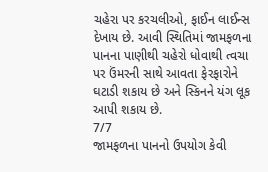ચહેરા પર કરચલીઓ, ફાઈન લાઈન્સ દેખાય છે. આવી સ્થિતિમાં જામફળના પાનના પાણીથી ચહેરો ધોવાથી ત્વચા પર ઉંમરની સાથે આવતા ફેરફારોને ઘટાડી શકાય છે અને સ્કિનને યંગ લૂક આપી શકાય છે.
7/7
જામફળના પાનનો ઉપયોગ કેવી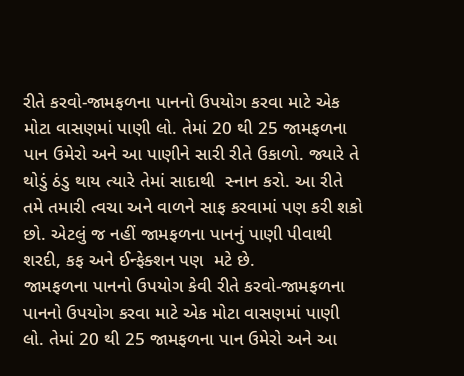રીતે કરવો-જામફળના પાનનો ઉપયોગ કરવા માટે એક મોટા વાસણમાં પાણી લો. તેમાં 20 થી 25 જામફળના પાન ઉમેરો અને આ પાણીને સારી રીતે ઉકાળો. જ્યારે તે થોડું ઠંડુ થાય ત્યારે તેમાં સાદાથી  સ્નાન કરો. આ રીતે તમે તમારી ત્વચા અને વાળને સાફ કરવામાં પણ કરી શકો  છો. એટલું જ નહીં જામફળના પાનનું પાણી પીવાથી શરદી, કફ અને ઈન્ફેક્શન પણ  મટે છે.
જામફળના પાનનો ઉપયોગ કેવી રીતે કરવો-જામફળના પાનનો ઉપયોગ કરવા માટે એક મોટા વાસણમાં પાણી લો. તેમાં 20 થી 25 જામફળના પાન ઉમેરો અને આ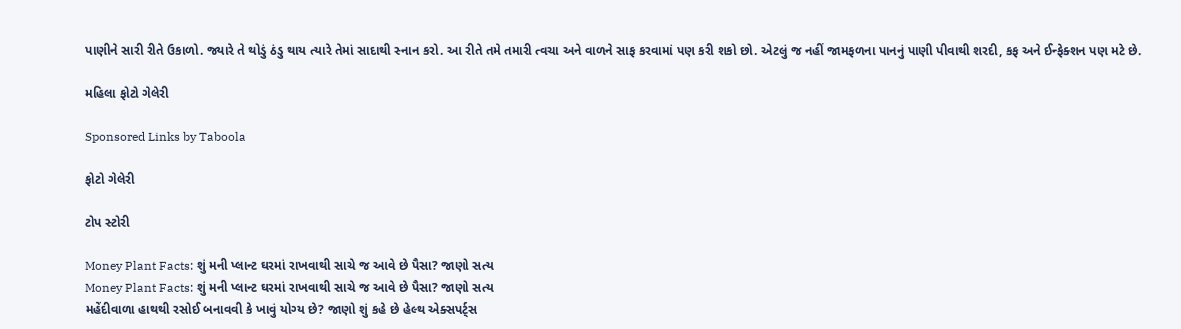પાણીને સારી રીતે ઉકાળો. જ્યારે તે થોડું ઠંડુ થાય ત્યારે તેમાં સાદાથી સ્નાન કરો. આ રીતે તમે તમારી ત્વચા અને વાળને સાફ કરવામાં પણ કરી શકો છો. એટલું જ નહીં જામફળના પાનનું પાણી પીવાથી શરદી, કફ અને ઈન્ફેક્શન પણ મટે છે.

મહિલા ફોટો ગેલેરી

Sponsored Links by Taboola

ફોટો ગેલેરી

ટોપ સ્ટોરી

Money Plant Facts: શું મની પ્લાન્ટ ઘરમાં રાખવાથી સાચે જ આવે છે પૈસા? જાણો સત્ય
Money Plant Facts: શું મની પ્લાન્ટ ઘરમાં રાખવાથી સાચે જ આવે છે પૈસા? જાણો સત્ય
મહેંદીવાળા હાથથી રસોઈ બનાવવી કે ખાવું યોગ્ય છે? જાણો શું કહે છે હેલ્થ એક્સપર્ટ્સ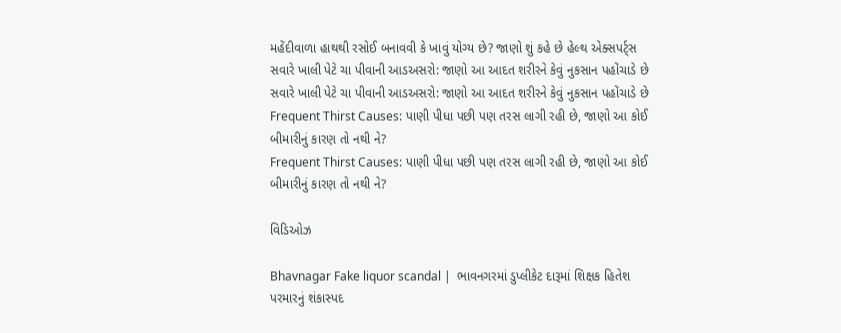મહેંદીવાળા હાથથી રસોઈ બનાવવી કે ખાવું યોગ્ય છે? જાણો શું કહે છે હેલ્થ એક્સપર્ટ્સ
સવારે ખાલી પેટે ચા પીવાની આડઅસરો: જાણો આ આદત શરીરને કેવું નુકસાન પહોંચાડે છે
સવારે ખાલી પેટે ચા પીવાની આડઅસરો: જાણો આ આદત શરીરને કેવું નુકસાન પહોંચાડે છે
Frequent Thirst Causes: પાણી પીધા પછી પણ તરસ લાગી રહી છે, જાણો આ કોઈ બીમારીનું કારણ તો નથી ને?
Frequent Thirst Causes: પાણી પીધા પછી પણ તરસ લાગી રહી છે, જાણો આ કોઈ બીમારીનું કારણ તો નથી ને?

વિડિઓઝ

Bhavnagar Fake liquor scandal |  ભાવનગરમાં ડુપ્લીકેટ દારૂમાં શિક્ષક હિતેશ પરમારનું શંકાસ્પદ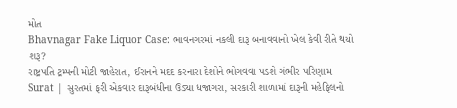મોત
Bhavnagar Fake Liquor Case: ભાવનગરમાં નકલી દારૂ બનાવવાનો ખેલ કેવી રીતે થયો શરૂ?
રાષ્ટ્રપતિ ટ્રમ્પની મોટી જાહેરાત, ઈરાનને મદદ કરનારા દેશોને ભોગવવા પડશે ગંભીર પરિણામ
Surat | સુરતમાં ફરી એકવાર દારૂબંધીના ઉડ્યા ધજાગરા, સરકારી શાળામાં દારૂની મહેફિલનો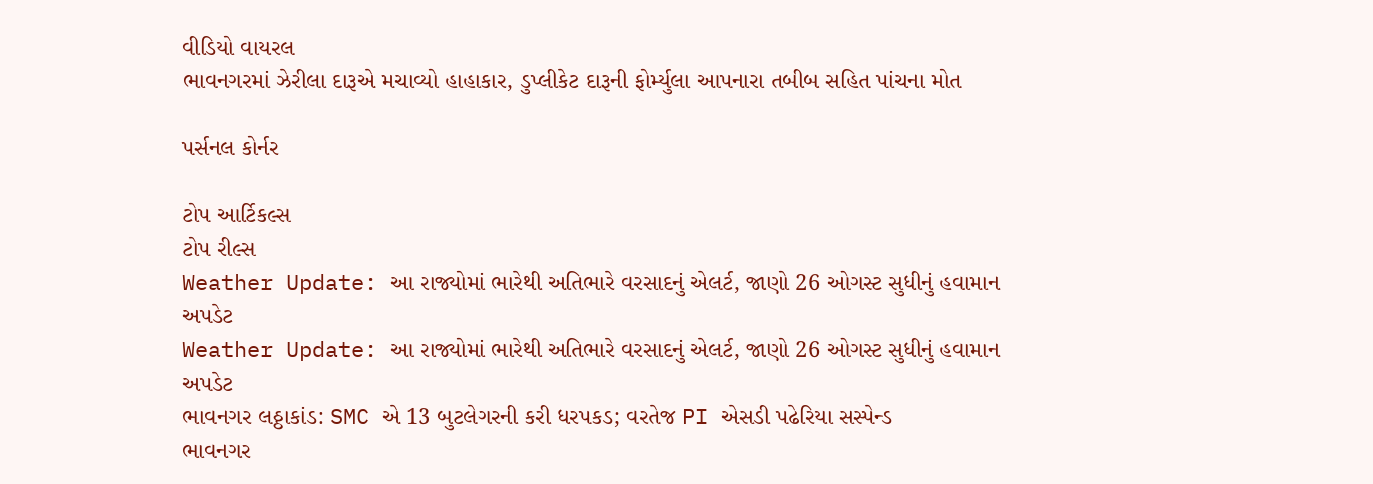વીડિયો વાયરલ
ભાવનગરમાં ઝેરીલા દારૂએ મચાવ્યો હાહાકાર, ડુપ્લીકેટ દારૂની ફોર્મ્યુલા આપનારા તબીબ સહિત પાંચના મોત

પર્સનલ કોર્નર

ટોપ આર્ટિકલ્સ
ટોપ રીલ્સ
Weather Update: આ રાજ્યોમાં ભારેથી અતિભારે વરસાદનું એલર્ટ, જાણો 26 ઓગસ્ટ સુધીનું હવામાન અપડેટ
Weather Update: આ રાજ્યોમાં ભારેથી અતિભારે વરસાદનું એલર્ટ, જાણો 26 ઓગસ્ટ સુધીનું હવામાન અપડેટ
ભાવનગર લઠ્ઠાકાંડ: SMC એ 13 બુટલેગરની કરી ધરપકડ; વરતેજ PI એસડી પઢેરિયા સસ્પેન્ડ
ભાવનગર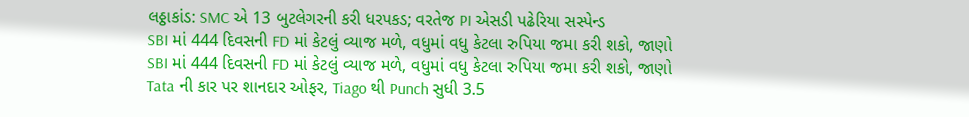લઠ્ઠાકાંડ: SMC એ 13 બુટલેગરની કરી ધરપકડ; વરતેજ PI એસડી પઢેરિયા સસ્પેન્ડ
SBI માં 444 દિવસની FD માં કેટલું વ્યાજ મળે, વધુમાં વધુ કેટલા રુપિયા જમા કરી શકો, જાણો
SBI માં 444 દિવસની FD માં કેટલું વ્યાજ મળે, વધુમાં વધુ કેટલા રુપિયા જમા કરી શકો, જાણો
Tata ની કાર પર શાનદાર ઓફર, Tiago થી Punch સુધી 3.5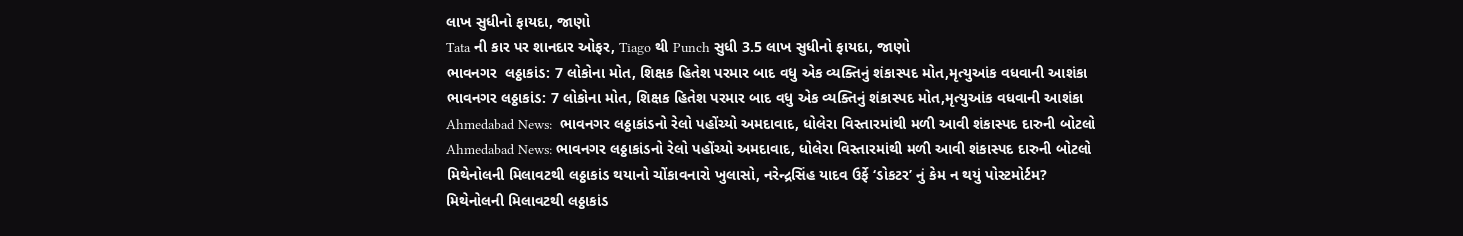લાખ સુધીનો ફાયદા, જાણો
Tata ની કાર પર શાનદાર ઓફર, Tiago થી Punch સુધી 3.5 લાખ સુધીનો ફાયદા, જાણો
ભાવનગર  લઠ્ઠાકાંડ: 7 લોકોના મોત, શિક્ષક હિતેશ પરમાર બાદ વધુ એક વ્યક્તિનું શંકાસ્પદ મોત,મૃત્યુઆંક વધવાની આશંકા
ભાવનગર લઠ્ઠાકાંડ: 7 લોકોના મોત, શિક્ષક હિતેશ પરમાર બાદ વધુ એક વ્યક્તિનું શંકાસ્પદ મોત,મૃત્યુઆંક વધવાની આશંકા
Ahmedabad News:  ભાવનગર લઠ્ઠાકાંડનો રેલો પહોંચ્યો અમદાવાદ, ધોલેરા વિસ્તારમાંથી મળી આવી શંકાસ્પદ દારુની બોટલો
Ahmedabad News: ભાવનગર લઠ્ઠાકાંડનો રેલો પહોંચ્યો અમદાવાદ, ધોલેરા વિસ્તારમાંથી મળી આવી શંકાસ્પદ દારુની બોટલો
મિથેનોલની મિલાવટથી લઠ્ઠાકાંડ થયાનો ચોંકાવનારો ખુલાસો, નરેન્દ્રસિંહ યાદવ ઉર્ફે ‘ડોકટર’ નું કેમ ન થયું પોસ્ટમોર્ટમ?
મિથેનોલની મિલાવટથી લઠ્ઠાકાંડ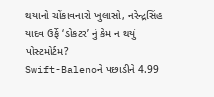થયાનો ચોંકાવનારો ખુલાસો, નરેન્દ્રસિંહ યાદવ ઉર્ફે ‘ડોકટર’ નું કેમ ન થયું પોસ્ટમોર્ટમ?
Swift-Balenoને પછાડીને 4.99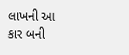લાખની આ કાર બની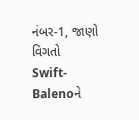નંબર-1, જાણો વિગતો
Swift-Balenoને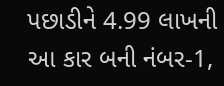પછાડીને 4.99 લાખની આ કાર બની નંબર-1,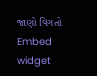જાણો વિગતો
Embed widget